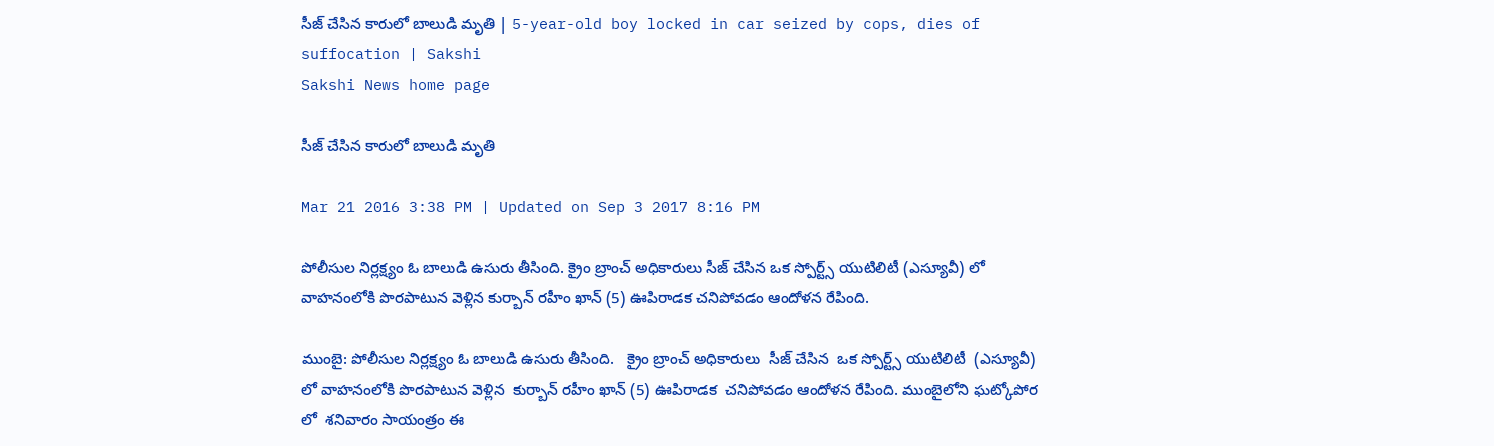సీజ్ చేసిన కారులో బాలుడి మృతి | 5-year-old boy locked in car seized by cops, dies of suffocation | Sakshi
Sakshi News home page

సీజ్ చేసిన కారులో బాలుడి మృతి

Mar 21 2016 3:38 PM | Updated on Sep 3 2017 8:16 PM

పోలీసుల నిర్లక్ష్యం ఓ బాలుడి ఉసురు తీసింది. క్రైం బ్రాంచ్ అధికారులు సీజ్ చేసిన ఒక స్పోర్ట్స్ యుటిలిటీ (ఎస్యూవీ) లో వాహనంలోకి పొరపాటున వెళ్లిన కుర్బాన్ రహీం ఖాన్ (5) ఊపిరాడక చనిపోవడం ఆందోళన రేపింది.

ముంబై: పోలీసుల నిర్లక్ష్యం ఓ బాలుడి ఉసురు తీసింది.   క్రైం బ్రాంచ్ అధికారులు  సీజ్ చేసిన  ఒక స్పోర్ట్స్ యుటిలిటీ  (ఎస్యూవీ) లో వాహనంలోకి పొరపాటున వెళ్లిన  కుర్బాన్ రహీం ఖాన్ (5) ఊపిరాడక  చనిపోవడం ఆందోళన రేపింది. ముంబైలోని ఘట్కోపోర లో  శనివారం సాయంత్రం ఈ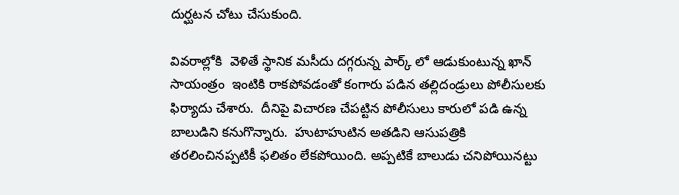దుర్ఘటన చోటు చేసుకుంది.

వివరాల్లోకి  వెళితే స్థానిక మసీదు దగ్గరున్న పార్క్ లో ఆడుకుంటున్న ఖాన్  సాయంత్రం  ఇంటికి రాకపోవడంతో కంగారు పడిన తల్లిదండ్రులు పోలీసులకు ఫిర్యాదు చేశారు.  దీనిపై విచారణ చేపట్టిన పోలీసులు కారులో పడి ఉన్న బాలుడిని కనుగొన్నారు.  హుటాహుటిన అతడిని ఆసుపత్రికి తరలించినప్పటికీ ఫలితం లేకపోయింది. అప్పటికే బాలుడు చనిపోయినట్టు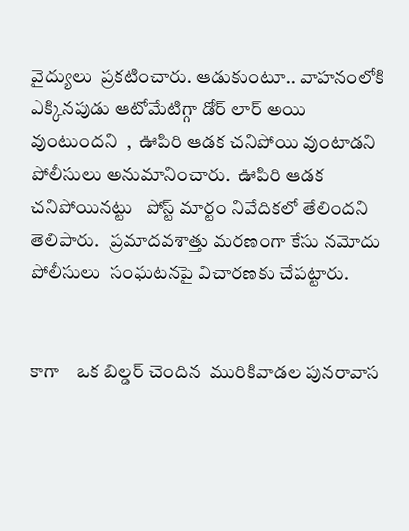వైద్యులు  ప్రకటించారు. ఆడుకుంటూ.. వాహనంలోకి  ఎక్కినపుడు ఆటోమేటిగ్గా డోర్ లార్ అయి వుంటుందని  ,  ఊపిరి ఆడక చనిపోయి వుంటాడని పోలీసులు అనుమానించారు.  ఊపిరి ఆడక చనిపోయినట్టు   పోస్ట్ మార్టం నివేదికలో తేలిందని తెలిపారు.   ప్రమాదవశాత్తు మరణంగా కేసు నమోదు  పోలీసులు  సంఘటనపై విచారణకు చేపట్టారు.


కాగా    ఒక బిల్డర్ చెందిన  మురికివాడల పునరావాస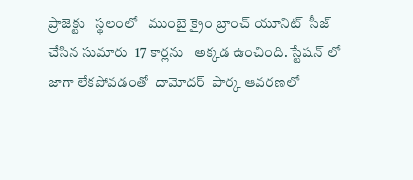ప్రాజెక్టు   స్థలంలో   ముంబై క్రైం బ్రాంచ్ యూనిట్  సీజ్ చేసిన సుమారు  17 కార్లను   అక్కడ ఉంచింది. స్టేషన్ లో జాగా లేకపోవడంతో  దామోదర్  పార్క ఆవరణలో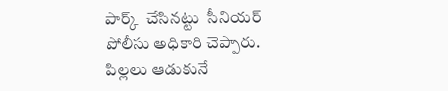పార్క్  చేసినట్టు  సీనియర్ పోలీసు అధికారి చెప్పారు.  పిల్లలు ఆడుకునే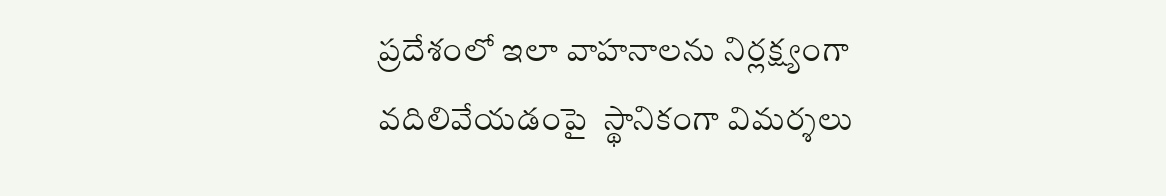ప్రదేశంలో ఇలా వాహనాలను నిర్లక్ష్యంగా వదిలివేయడంపై  స్థానికంగా విమర్శలు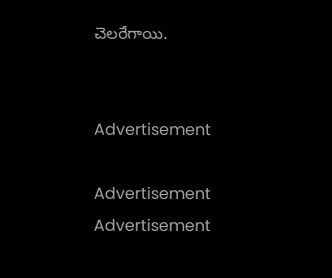చెలరేగాయి.


Advertisement

Advertisement
Advertisement